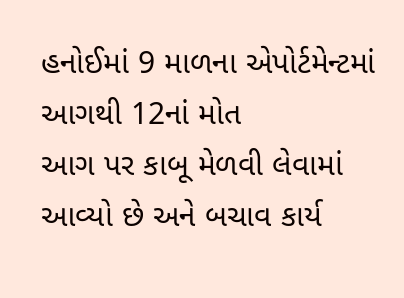હનોઈમાં 9 માળના એપોર્ટમેન્ટમાં આગથી 12નાં મોત
આગ પર કાબૂ મેળવી લેવામાં આવ્યો છે અને બચાવ કાર્ય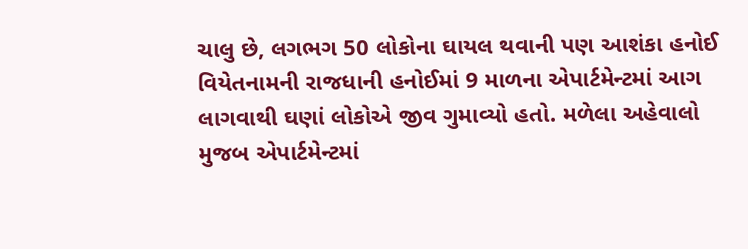ચાલુ છે, લગભગ 50 લોકોના ઘાયલ થવાની પણ આશંકા હનોઈ વિયેતનામની રાજધાની હનોઈમાં 9 માળના એપાર્ટમેન્ટમાં આગ લાગવાથી ઘણાં લોકોએ જીવ ગુમાવ્યો હતો. મળેલા અહેવાલો મુજબ એપાર્ટમેન્ટમાં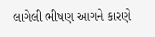લાગેલી ભીષણ આગને કારણે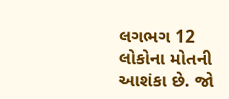લગભગ 12 લોકોના મોતની આશંકા છે. જો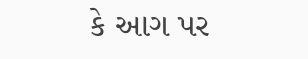કે આગ પર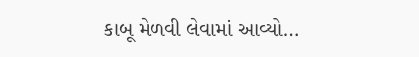કાબૂ મેળવી લેવામાં આવ્યો…